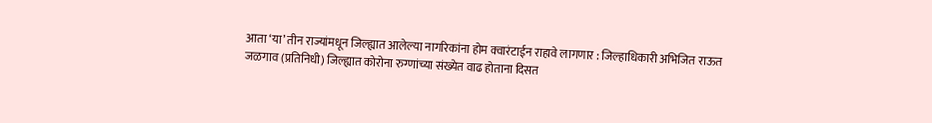आता ‘या’ तीन राज्यांमधून जिल्ह्यात आलेल्या नागरिकांना होम क्वारंटाईन राहावे लागणार : जिल्हाधिकारी अभिजित राऊत
जळगाव (प्रतिनिधी) जिल्ह्यात कोरोना रुग्णांच्या संख्येत वाढ होताना दिसत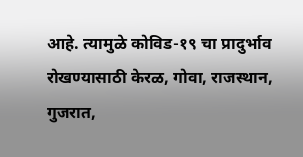आहे. त्यामुळे कोविड-१९ चा प्रादुर्भाव रोखण्यासाठी केरळ, गोवा, राजस्थान, गुजरात,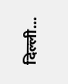दिल्ली...